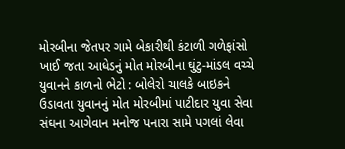મોરબીના જેતપર ગામે બેકારીથી કંટાળી ગળેફાંસો ખાઈ જતા આધેડનું મોત મોરબીના ઘુંટુ-માંડલ વચ્ચે યુવાનને કાળનો ભેટો : બોલેરો ચાલકે બાઇકને ઉડાવતા યુવાનનું મોત મોરબીમાં પાટીદાર યુવા સેવા સંઘના આગેવાન મનોજ પનારા સામે પગલાં લેવા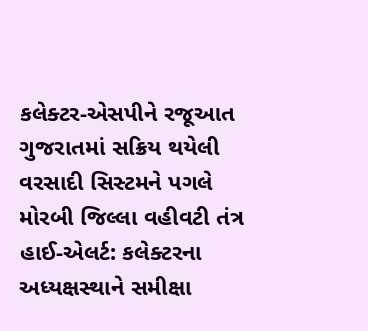કલેક્ટર-એસપીને રજૂઆત ગુજરાતમાં સક્રિય થયેલી વરસાદી સિસ્ટમને પગલે મોરબી જિલ્લા વહીવટી તંત્ર હાઈ-એલર્ટ: કલેક્ટરના અધ્યક્ષસ્થાને સમીક્ષા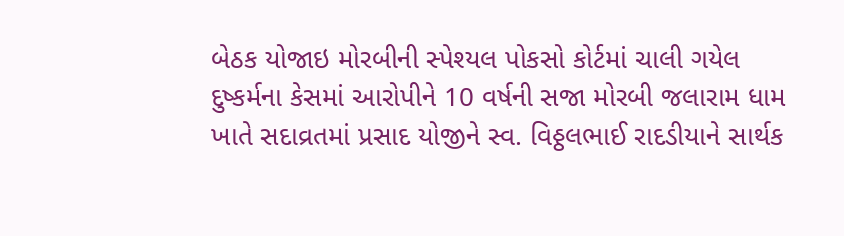બેઠક યોજાઇ મોરબીની સ્પેશ્યલ પોકસો કોર્ટમાં ચાલી ગયેલ દુષ્કર્મના કેસમાં આરોપીને 10 વર્ષની સજા મોરબી જલારામ ધામ ખાતે સદાવ્રતમાં પ્રસાદ યોજીને સ્વ. વિઠ્ઠલભાઈ રાદડીયાને સાર્થક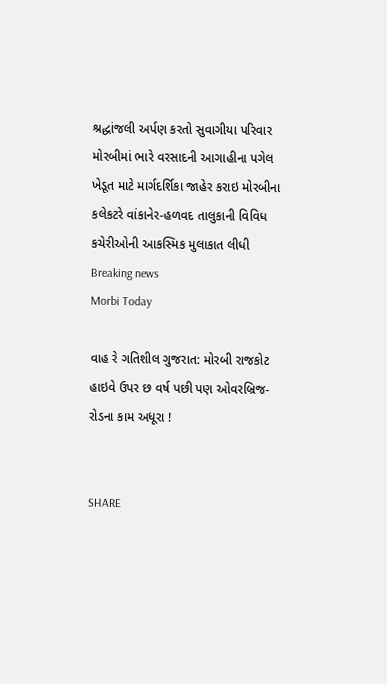શ્રદ્ધાંજલી અર્પણ કરતો સુવાગીયા પરિવાર મોરબીમાં ભારે વરસાદની આગાહીના પગેલ ખેડૂત માટે માર્ગદર્શિકા જાહેર કરાઇ મોરબીના કલેકટરે વાંકાનેર-હળવદ તાલુકાની વિવિધ કચેરીઓની આકસ્મિક મુલાકાત લીધી
Breaking news
Morbi Today

વાહ રે ગતિશીલ ગુજરાત: મોરબી રાજકોટ હાઇવે ઉપર છ વર્ષ પછી પણ ઓવરબ્રિજ-રોડના કામ અધૂરા !


SHARE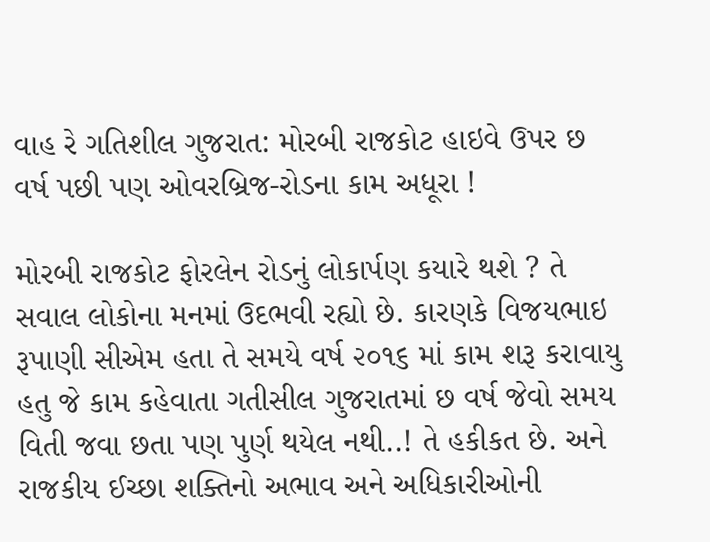વાહ રે ગતિશીલ ગુજરાત: મોરબી રાજકોટ હાઇવે ઉપર છ વર્ષ પછી પણ ઓવરબ્રિજ-રોડના કામ અધૂરા !

મોરબી રાજકોટ ફોરલેન રોડનું લોકાર્પણ કયારે થશે ? તે સવાલ લોકોના મનમાં ઉદભવી રહ્યો છે. કારણકે વિજયભાઇ રૂપાણી સીએમ હતા તે સમયે વર્ષ ૨૦૧૬ માં કામ શરૂ કરાવાયુ હતુ જે કામ કહેવાતા ગતીસીલ ગુજરાતમાં છ વર્ષ જેવો સમય વિતી જવા છતા પણ પુર્ણ થયેલ નથી..! તે હકીકત છે. અને રાજકીય ઈચ્છા શક્તિનો અભાવ અને અધિકારીઓની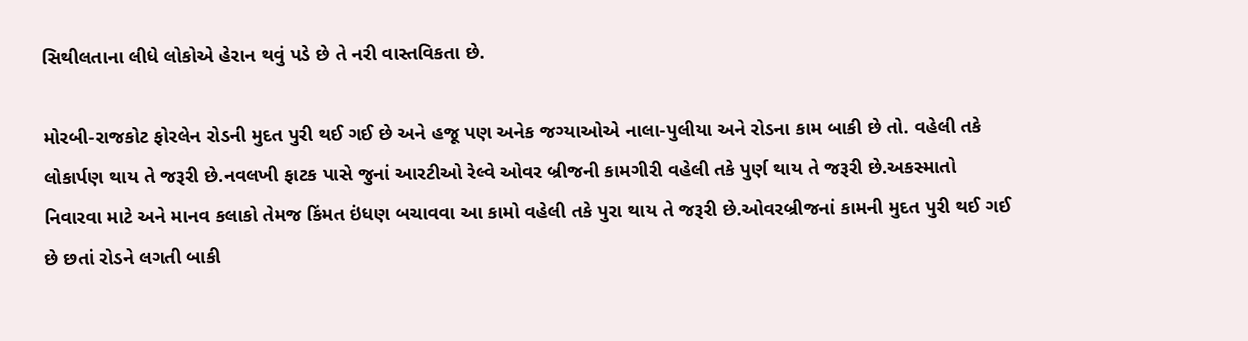સિથીલતાના લીધે લોકોએ હેરાન થવું પડે છે તે નરી વાસ્તવિકતા છે.

મોરબી-રાજકોટ ફોરલેન રોડની મુદત પુરી થઈ ગઈ છે અને હજૂ પણ અનેક જગ્યાઓએ નાલા-પુલીયા અને રોડના કામ બાકી છે તો. વહેલી તકે લોકાર્પણ થાય તે જરૂરી છે.નવલખી ફાટક પાસે જુનાં આરટીઓ રેલ્વે ઓવર બ્રીજની કામગીરી વહેલી તકે પુર્ણ થાય તે જરૂરી છે.અકસ્માતો નિવારવા માટે અને માનવ કલાકો તેમજ કિંમત ઇંધણ બચાવવા આ કામો વહેલી તકે પુરા થાય તે જરૂરી છે.ઓવરબ્રીજનાં કામની મુદત પુરી થઈ ગઈ છે છતાં રોડને લગતી બાકી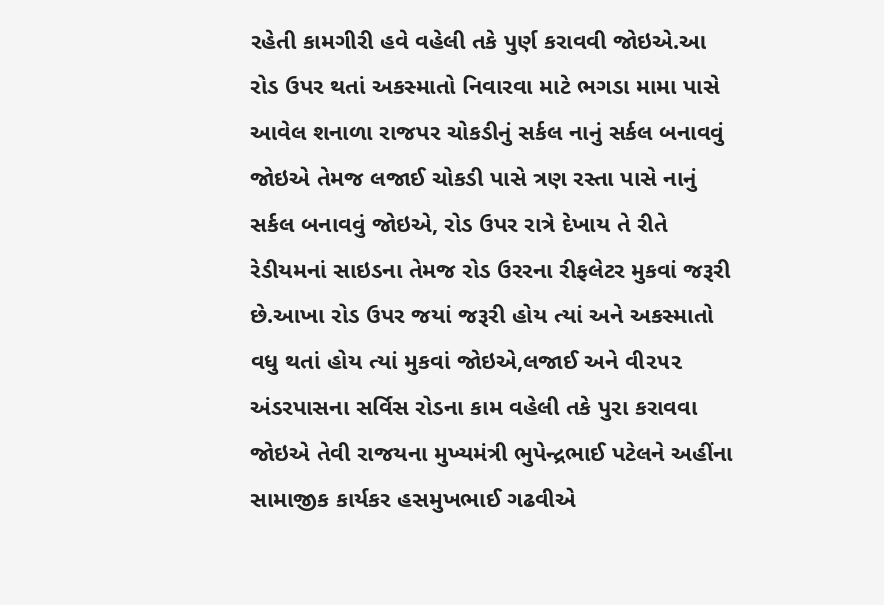રહેતી કામગીરી હવે વહેલી તકે પુર્ણ કરાવવી જોઇએ.આ રોડ ઉપર થતાં અકસ્માતો નિવારવા માટે ભગડા મામા પાસે આવેલ શનાળા રાજપર ચોકડીનું સર્કલ નાનું સર્કલ બનાવવું જોઇએ તેમજ લજાઈ ચોકડી પાસે ત્રણ રસ્તા પાસે નાનું સર્કલ બનાવવું જોઇએ, રોડ ઉપર રાત્રે દેખાય તે રીતે રેડીયમનાં સાઇડના તેમજ રોડ ઉરરના રીફલેટર મુકવાં જરૂરી છે.આખા રોડ ઉપર જયાં જરૂરી હોય ત્યાં અને અકસ્માતો વધુ થતાં હોય ત્યાં મુકવાં જોઇએ,લજાઈ અને વી૨૫૨ અંડરપાસના સર્વિસ રોડના કામ વહેલી તકે પુરા કરાવવા જોઇએ તેવી રાજયના મુખ્યમંત્રી ભુપેન્દ્રભાઈ પટેલને અહીંના સામાજીક કાર્યકર હસમુખભાઈ ગઢવીએ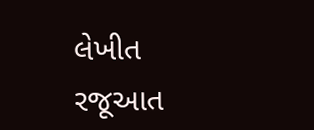લેખીત રજૂઆત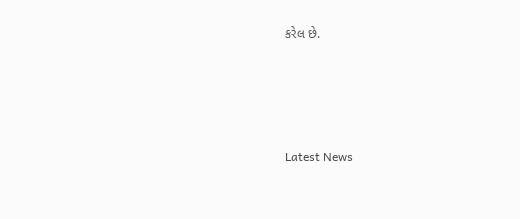કરેલ છે.






Latest News